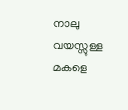നാലു വയസ്സുള്ള മകളെ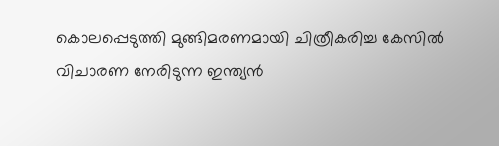കൊലപ്പെടുത്തി മുങ്ങിമരണമായി ചിത്രീകരിച്ച കേസിൽ വിചാരണ നേരിടുന്ന ഇന്ത്യൻ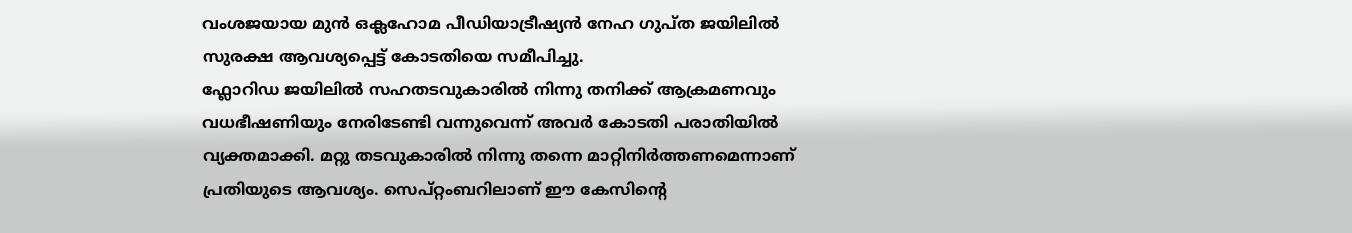വംശജയായ മുൻ ഒക്ലഹോമ പീഡിയാട്രീഷ്യൻ നേഹ ഗുപ്ത ജയിലിൽ സുരക്ഷ ആവശ്യപ്പെട്ട് കോടതിയെ സമീപിച്ചു.
ഫ്ലോറിഡ ജയിലിൽ സഹതടവുകാരിൽ നിന്നു തനിക്ക് ആക്രമണവും വധഭീഷണിയും നേരിടേണ്ടി വന്നുവെന്ന് അവർ കോടതി പരാതിയിൽ വ്യക്തമാക്കി. മറ്റു തടവുകാരിൽ നിന്നു തന്നെ മാറ്റിനിർത്തണമെന്നാണ് പ്രതിയുടെ ആവശ്യം. സെപ്റ്റംബറിലാണ് ഈ കേസിന്റെ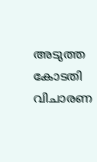അടുത്ത കോടതി വിചാരണ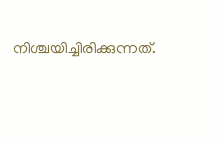നിശ്ചയിച്ചിരിക്കുന്നത്.